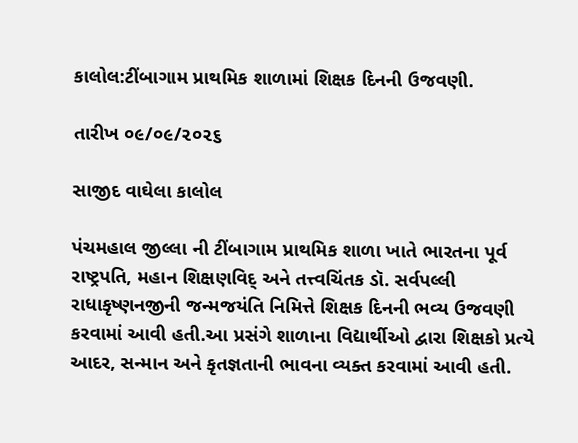કાલોલ:ટીંબાગામ પ્રાથમિક શાળામાં શિક્ષક દિનની ઉજવણી.

તારીખ ૦૯/૦૯/૨૦૨૬

સાજીદ વાઘેલા કાલોલ

પંચમહાલ જીલ્લા ની ટીંબાગામ પ્રાથમિક શાળા ખાતે ભારતના પૂર્વ રાષ્ટ્રપતિ, મહાન શિક્ષણવિદ્ અને તત્ત્વચિંતક ડૉ. સર્વપલ્લી રાધાકૃષ્ણનજીની જન્મજયંતિ નિમિત્તે શિક્ષક દિનની ભવ્ય ઉજવણી કરવામાં આવી હતી.આ પ્રસંગે શાળાના વિદ્યાર્થીઓ દ્વારા શિક્ષકો પ્રત્યે આદર, સન્માન અને કૃતજ્ઞતાની ભાવના વ્યક્ત કરવામાં આવી હતી.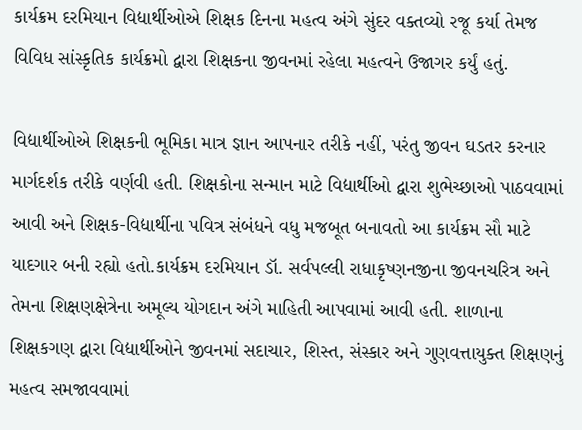કાર્યક્રમ દરમિયાન વિદ્યાર્થીઓએ શિક્ષક દિનના મહત્વ અંગે સુંદર વક્તવ્યો રજૂ કર્યા તેમજ વિવિધ સાંસ્કૃતિક કાર્યક્રમો દ્વારા શિક્ષકના જીવનમાં રહેલા મહત્વને ઉજાગર કર્યું હતું.

વિદ્યાર્થીઓએ શિક્ષકની ભૂમિકા માત્ર જ્ઞાન આપનાર તરીકે નહીં, પરંતુ જીવન ઘડતર કરનાર માર્ગદર્શક તરીકે વર્ણવી હતી. શિક્ષકોના સન્માન માટે વિદ્યાર્થીઓ દ્વારા શુભેચ્છાઓ પાઠવવામાં આવી અને શિક્ષક-વિદ્યાર્થીના પવિત્ર સંબંધને વધુ મજબૂત બનાવતો આ કાર્યક્રમ સૌ માટે યાદગાર બની રહ્યો હતો.કાર્યક્રમ દરમિયાન ડૉ. સર્વપલ્લી રાધાકૃષ્ણનજીના જીવનચરિત્ર અને તેમના શિક્ષણક્ષેત્રેના અમૂલ્ય યોગદાન અંગે માહિતી આપવામાં આવી હતી. શાળાના શિક્ષકગણ દ્વારા વિદ્યાર્થીઓને જીવનમાં સદાચાર, શિસ્ત, સંસ્કાર અને ગુણવત્તાયુક્ત શિક્ષણનું મહત્વ સમજાવવામાં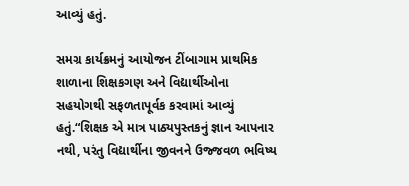આવ્યું હતું.

સમગ્ર કાર્યક્રમનું આયોજન ટીંબાગામ પ્રાથમિક શાળાના શિક્ષકગણ અને વિદ્યાર્થીઓના સહયોગથી સફળતાપૂર્વક કરવામાં આવ્યું હતું.“શિક્ષક એ માત્ર પાઠ્યપુસ્તકનું જ્ઞાન આપનાર નથી, પરંતુ વિદ્યાર્થીના જીવનને ઉજ્જવળ ભવિષ્ય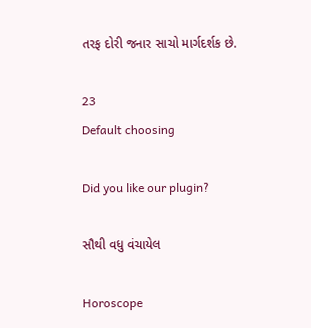તરફ દોરી જનાર સાચો માર્ગદર્શક છે.

23
Default choosing

Did you like our plugin?

સૌથી વધુ વંચાયેલ

Horoscope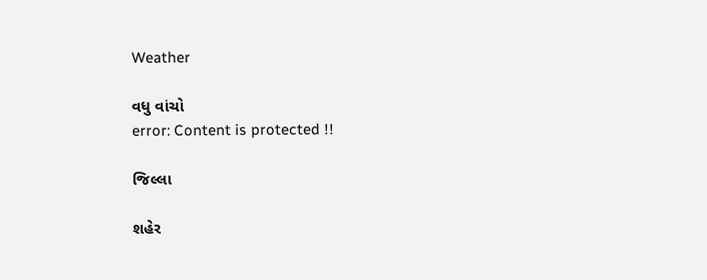Weather

વધુ વાંચો
error: Content is protected !!

જિલ્લા

શહેર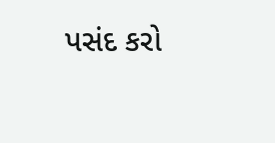પસંદ કરો